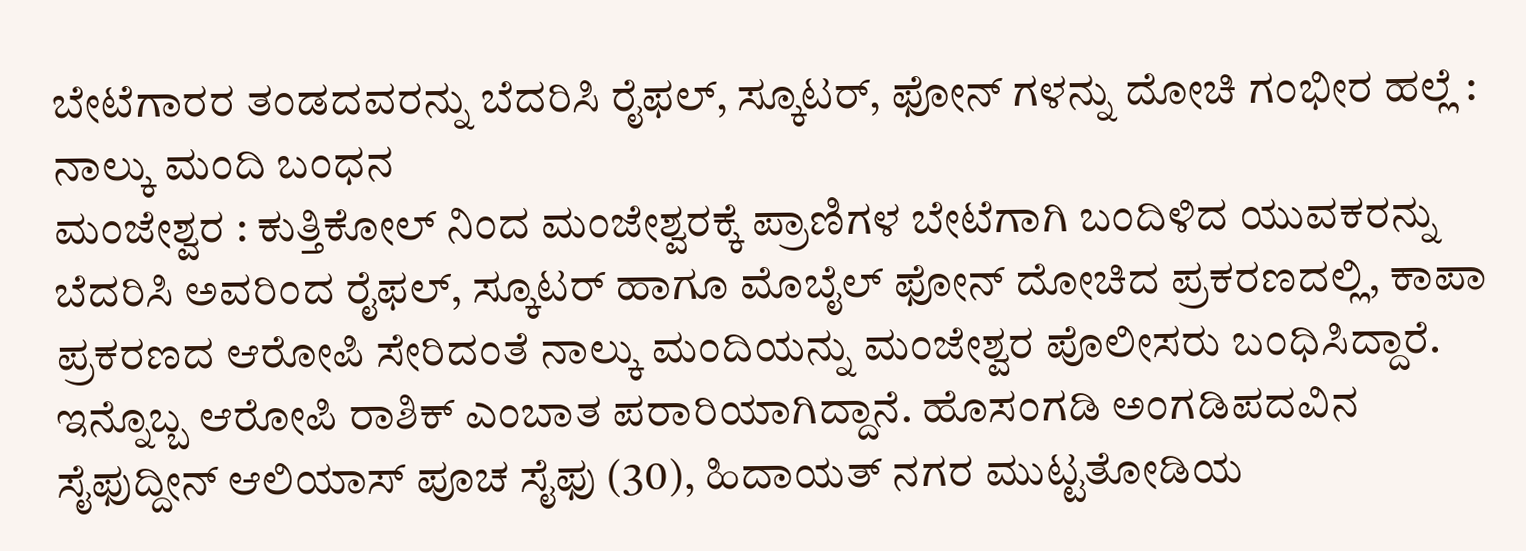ಬೇಟೆಗಾರರ ತಂಡದವರನ್ನು ಬೆದರಿಸಿ ರೈಫಲ್, ಸ್ಕೂಟರ್, ಫೋನ್ ಗಳನ್ನು ದೋಚಿ ಗಂಭೀರ ಹಲ್ಲೆ : ನಾಲ್ಕು ಮಂದಿ ಬಂಧನ
ಮಂಜೇಶ್ವರ : ಕುತ್ತಿಕೋಲ್ ನಿಂದ ಮಂಜೇಶ್ವರಕ್ಕೆ ಪ್ರಾಣಿಗಳ ಬೇಟೆಗಾಗಿ ಬಂದಿಳಿದ ಯುವಕರನ್ನು ಬೆದರಿಸಿ ಅವರಿಂದ ರೈಫಲ್, ಸ್ಕೂಟರ್ ಹಾಗೂ ಮೊಬೈಲ್ ಫೋನ್ ದೋಚಿದ ಪ್ರಕರಣದಲ್ಲಿ, ಕಾಪಾ ಪ್ರಕರಣದ ಆರೋಪಿ ಸೇರಿದಂತೆ ನಾಲ್ಕು ಮಂದಿಯನ್ನು ಮಂಜೇಶ್ವರ ಪೊಲೀಸರು ಬಂಧಿಸಿದ್ದಾರೆ. ಇನ್ನೊಬ್ಬ ಆರೋಪಿ ರಾಶಿಕ್ ಎಂಬಾತ ಪರಾರಿಯಾಗಿದ್ದಾನೆ. ಹೊಸಂಗಡಿ ಅಂಗಡಿಪದವಿನ ಸೈಫುದ್ದೀನ್ ಆಲಿಯಾಸ್ ಪೂಚ ಸೈಫು (30), ಹಿದಾಯತ್ ನಗರ ಮುಟ್ಟತೋಡಿಯ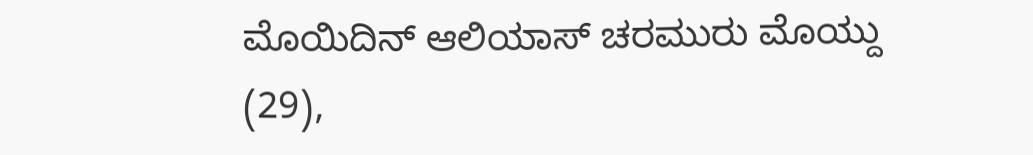ಮೊಯಿದಿನ್ ಆಲಿಯಾಸ್ ಚರಮುರು ಮೊಯ್ದು (29),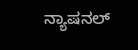ನ್ಯಾಷನಲ್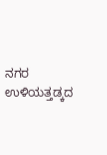ನಗರ ಉಳಿಯತ್ತಡ್ಕದ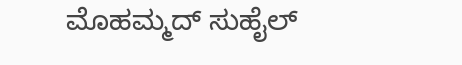ಮೊಹಮ್ಮದ್ ಸುಹೈಲ್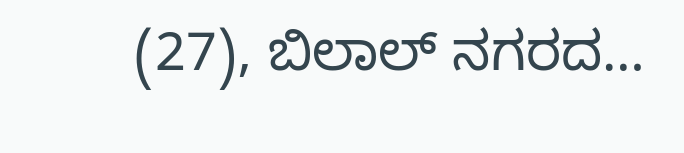(27), ಬಿಲಾಲ್ ನಗರದ…